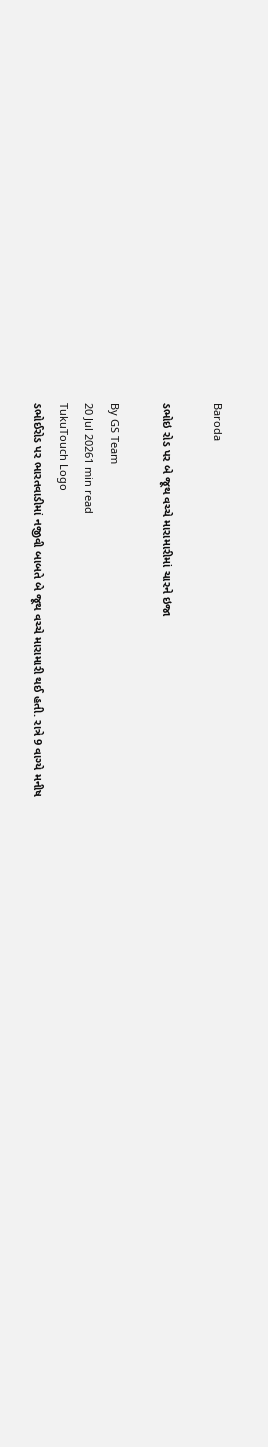Baroda

ડભોઇ રોડ પર બે જૂથ વચ્ચે મારામારીમાં ચારને ઇજા

By GS Team
20 Jul 20261 min read
TukuTouch Logo
ડભોઈરોડ પર ભારતવાડીમાં નજીવી બાબતે બે જૂથ વચ્ચે મારામારી થઈ હતી. રાત્રે 9 વાગ્યે મનીષ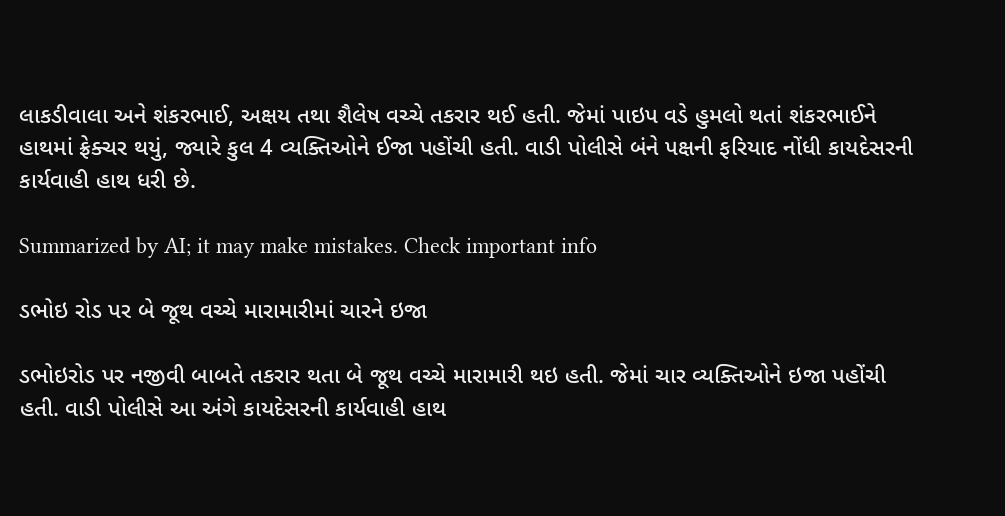લાકડીવાલા અને શંકરભાઈ, અક્ષય તથા શૈલેષ વચ્ચે તકરાર થઈ હતી. જેમાં પાઇપ વડે હુમલો થતાં શંકરભાઈને હાથમાં ફ્રેક્ચર થયું, જ્યારે કુલ 4 વ્યક્તિઓને ઈજા પહોંચી હતી. વાડી પોલીસે બંને પક્ષની ફરિયાદ નોંધી કાયદેસરની કાર્યવાહી હાથ ધરી છે.

Summarized by AI; it may make mistakes. Check important info

ડભોઇ રોડ પર બે જૂથ વચ્ચે મારામારીમાં ચારને ઇજા

ડભોઇરોડ પર નજીવી બાબતે તકરાર થતા બે જૂથ વચ્ચે મારામારી થઇ હતી. જેમાં ચાર વ્યક્તિઓને ઇજા પહોંચી હતી. વાડી પોલીસે આ અંગે કાયદેસરની કાર્યવાહી હાથ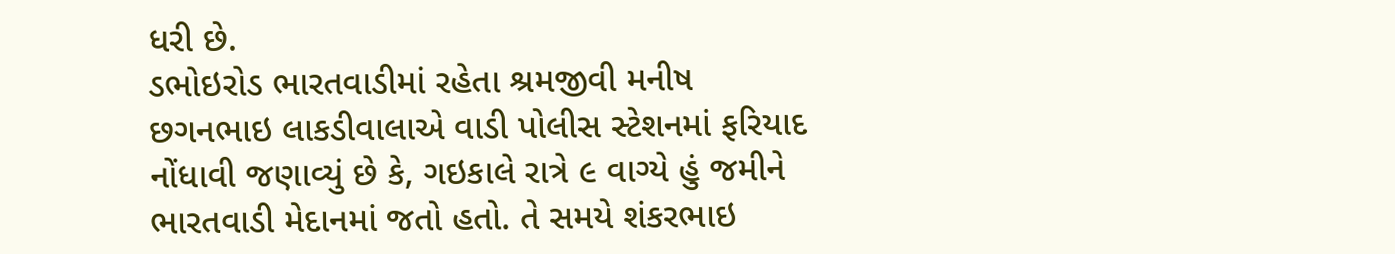ધરી છે.
ડભોઇરોડ ભારતવાડીમાં રહેતા શ્રમજીવી મનીષ છગનભાઇ લાકડીવાલાએ વાડી પોલીસ સ્ટેશનમાં ફરિયાદ નોંધાવી જણાવ્યું છે કે, ગઇકાલે રાત્રે ૯ વાગ્યે હું જમીને ભારતવાડી મેદાનમાં જતો હતો. તે સમયે શંકરભાઇ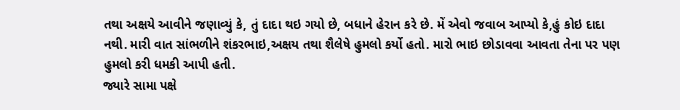તથા અક્ષયે આવીને જણાવ્યું કે, તું દાદા થઇ ગયો છે, બધાને હેરાન કરે છે. મેં એવો જવાબ આપ્યો કે,હું કોઇ દાદા નથી. મારી વાત સાંભળીને શંકરભાઇ,અક્ષય તથા શૈલેષે હુમલો કર્યો હતો. મારો ભાઇ છોડાવવા આવતા તેના પર પણ હુમલો કરી ધમકી આપી હતી.
જ્યારે સામા પક્ષે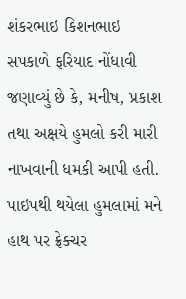શંકરભાઇ કિશનભાઇ સપકાળે ફરિયાદ નોંધાવી જણાવ્યું છે કે, મનીષ, પ્રકાશ તથા અક્ષયે હુમલો કરી મારી નાખવાની ધમકી આપી હતી. પાઇપથી થયેલા હુમલામાં મને હાથ પર ફ્રેક્ચર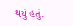થયું હતું.